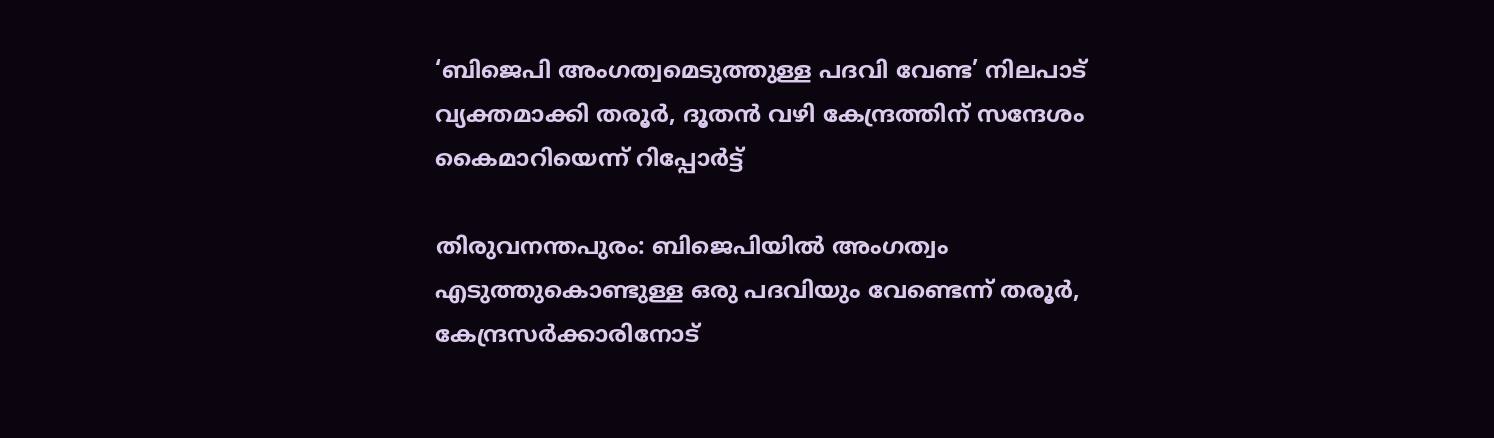‘ബിജെപി അംഗത്വമെടുത്തുള്ള പദവി വേണ്ട’ നിലപാട് വ്യക്തമാക്കി തരൂര്‍, ദൂതന്‍ വഴി കേന്ദ്രത്തിന് സന്ദേശം കൈമാറിയെന്ന് റിപ്പോര്‍ട്ട്‌

തിരുവനന്തപുരം: ബിജെപിയില്‍ അംഗത്വം എടുത്തുകൊണ്ടുള്ള ഒരു പദവിയും വേണ്ടെന്ന് തരൂര്‍, കേന്ദ്രസര്‍ക്കാരിനോട്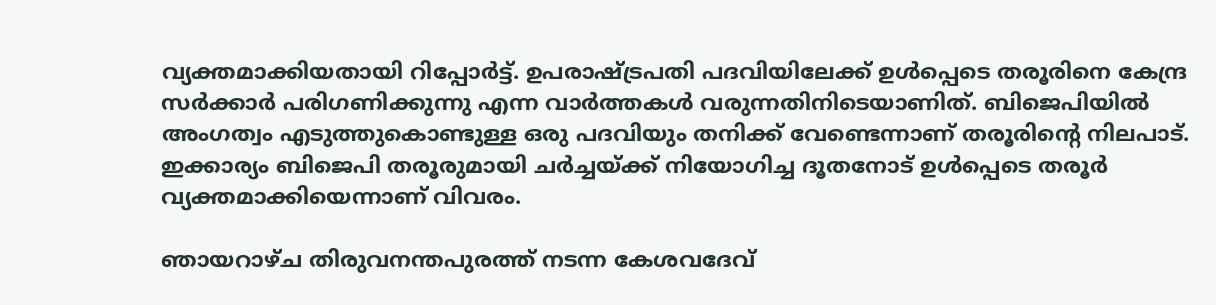വ്യക്തമാക്കിയതായി റിപ്പോര്‍ട്ട്. ഉപരാഷ്ട്രപതി പദവിയിലേക്ക് ഉള്‍പ്പെടെ തരൂരിനെ കേന്ദ്ര സര്‍ക്കാര്‍ പരിഗണിക്കുന്നു എന്ന വാര്‍ത്തകള്‍ വരുന്നതിനിടെയാണിത്. ബിജെപിയില്‍ അംഗത്വം എടുത്തുകൊണ്ടുള്ള ഒരു പദവിയും തനിക്ക് വേണ്ടെന്നാണ് തരൂരിന്റെ നിലപാട്. ഇക്കാര്യം ബിജെപി തരൂരുമായി ചര്‍ച്ചയ്ക്ക് നിയോഗിച്ച ദൂതനോട് ഉള്‍പ്പെടെ തരൂര്‍ വ്യക്തമാക്കിയെന്നാണ് വിവരം.

ഞായറാഴ്ച തിരുവനന്തപുരത്ത് നടന്ന കേശവദേവ്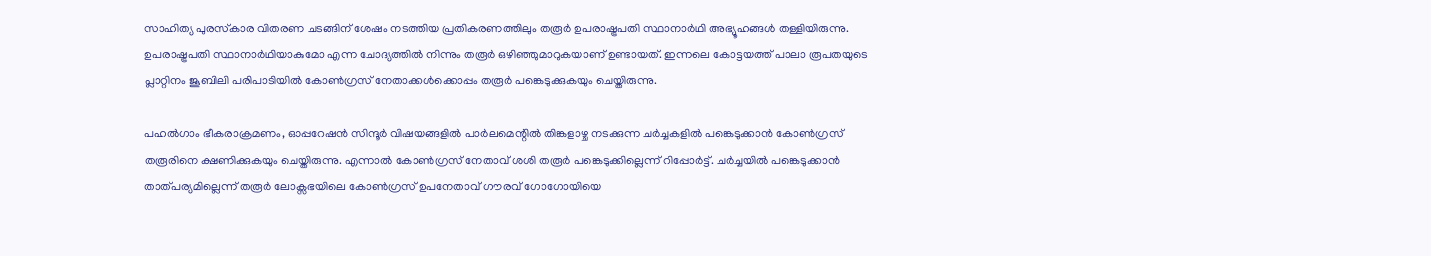സാഹിത്യ പുരസ്‌കാര വിതരണ ചടങ്ങിന് ശേഷം നടത്തിയ പ്രതികരണത്തിലും തരൂര്‍ ഉപരാഷ്ട്രപതി സ്ഥാനാർഥി അഭ്യൂഹങ്ങള്‍ തള്ളിയിരുന്നു. ഉപരാഷ്ട്രപതി സ്ഥാനാര്‍ഥിയാകുമോ എന്ന ചോദ്യത്തില്‍ നിന്നും തരൂര്‍ ഒഴിഞ്ഞുമാറുകയാണ് ഉണ്ടായത്. ഇന്നലെ കോട്ടയത്ത് പാലാ രൂപതയുടെ പ്ലാറ്റിനം ജൂബിലി പരിപാടിയില്‍ കോണ്‍ഗ്രസ് നേതാക്കള്‍ക്കൊപ്പം തരൂര്‍ പങ്കെടുക്കുകയും ചെയ്തിരുന്നു.

പഹല്‍ഗാം ഭീകരാക്രമണം, ഓപ്പറേഷന്‍ സിന്ദൂര്‍ വിഷയങ്ങളില്‍ പാര്‍ലമെന്റില്‍ തിങ്കളാഴ്ച നടക്കുന്ന ചര്‍ച്ചകളില്‍ പങ്കെടുക്കാന്‍ കോണ്‍ഗ്രസ് തരൂരിനെ ക്ഷണിക്കുകയും ചെയ്തിരുന്നു. എന്നാല്‍ കോണ്‍ഗ്രസ് നേതാവ് ശശി തരൂര്‍ പങ്കെടുക്കില്ലെന്ന് റിപ്പോര്‍ട്ട്. ചര്‍ച്ചയില്‍ പങ്കെടുക്കാന്‍ താത്പര്യമില്ലെന്ന് തരൂര്‍ ലോക്സഭയിലെ കോണ്‍ഗ്രസ് ഉപനേതാവ് ഗൗരവ് ഗോഗോയിയെ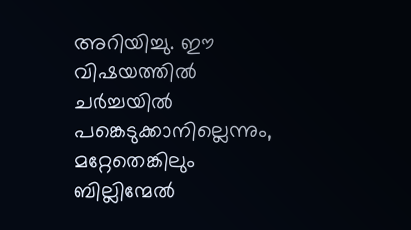അറിയിച്ചു. ഈ വിഷയത്തില്‍ ചര്‍ച്ചയില്‍ പങ്കെടുക്കാനില്ലെന്നും, മറ്റേതെങ്കിലും ബില്ലിന്മേല്‍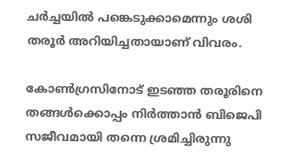ചര്‍ച്ചയില്‍ പങ്കെടുക്കാമെന്നും ശശി തരൂര്‍ അറിയിച്ചതായാണ് വിവരം.

കോണ്‍ഗ്രസിനോട് ഇടഞ്ഞ തരൂരിനെ തങ്ങള്‍ക്കൊപ്പം നിര്‍ത്താന്‍ ബിജെപി സജീവമായി തന്നെ ശ്രമിച്ചിരുന്നു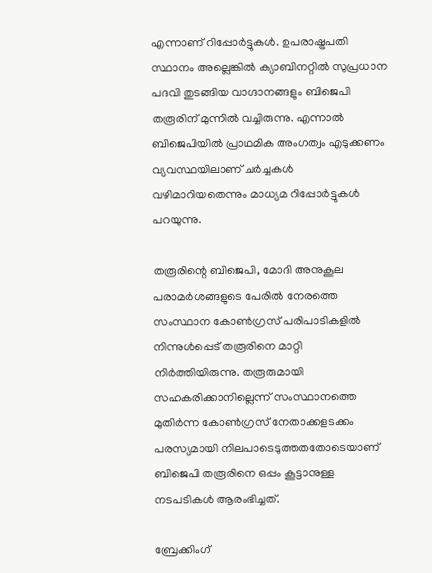എന്നാണ് റിപ്പോര്‍ട്ടുകള്‍. ഉപരാഷ്ട്രപതി സ്ഥാനം അല്ലെങ്കില്‍ ക്യാബിനറ്റില്‍ സുപ്രധാന പദവി തുടങ്ങിയ വാഗ്ദാനങ്ങളും ബിജെപി തരൂരിന് മുന്നില്‍ വച്ചിരുന്നു. എന്നാല്‍ ബിജെപിയില്‍ പ്രാഥമിക അംഗത്വം എടുക്കണം വ്യവസ്ഥയിലാണ് ചര്‍ച്ചകള്‍ വഴിമാറിയതെന്നും മാധ്യമ റിപ്പോര്‍ട്ടുകള്‍ പറയുന്നു.

തരൂരിന്റെ ബിജെപി, മോദി അനുകൂല പരാമര്‍ശങ്ങളുടെ പേരില്‍ നേരത്തെ സംസ്ഥാന കോണ്‍ഗ്രസ് പരിപാടികളില്‍ നിന്നുള്‍പ്പെട് തരൂരിനെ മാറ്റി നിര്‍ത്തിയിരുന്നു. തരൂരുമായി സഹകരിക്കാനില്ലെന്ന് സംസ്ഥാനത്തെ മുതിര്‍ന്ന കോണ്‍ഗ്രസ് നേതാക്കളടക്കം പരസ്യമായി നിലപാടെടുത്തതതോടെയാണ് ബിജെപി തരൂരിനെ ഒപ്പം കൂട്ടാനുള്ള നടപടികള്‍ ആരംഭിച്ചത്.

ബ്രേക്കിംഗ്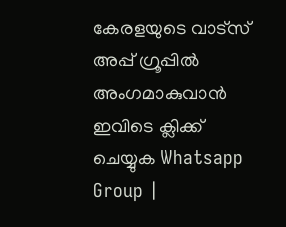കേരളയുടെ വാട്സ് അപ്പ് ഗ്രൂപ്പിൽ അംഗമാകുവാൻ ഇവിടെ ക്ലിക്ക് ചെയ്യുക Whatsapp Group |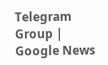Telegram Group | Google News